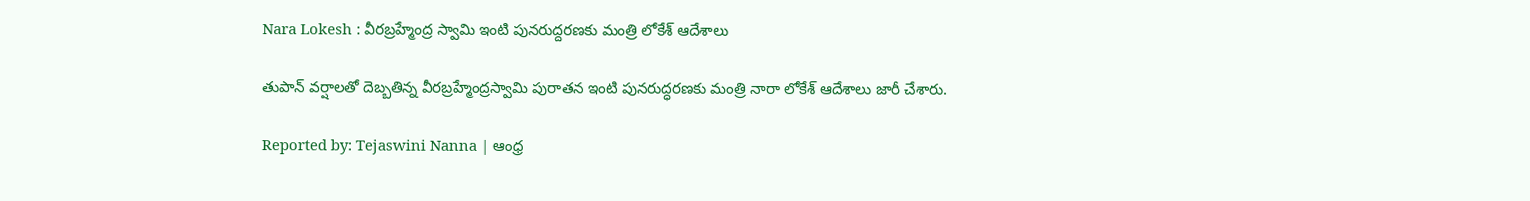Nara Lokesh : వీరబ్రహ్మేంద్ర స్వామి ఇంటి పునరుద్దరణకు మంత్రి లోకేశ్ ఆదేశాలు

తుపాన్ వర్షాలతో దెబ్బతిన్న వీరబ్రహ్మేంద్రస్వామి పురాతన ఇంటి పునరుద్ధరణకు మంత్రి నారా లోకేశ్ ఆదేశాలు జారీ చేశారు.

Reported by: Tejaswini Nanna | ఆంధ్ర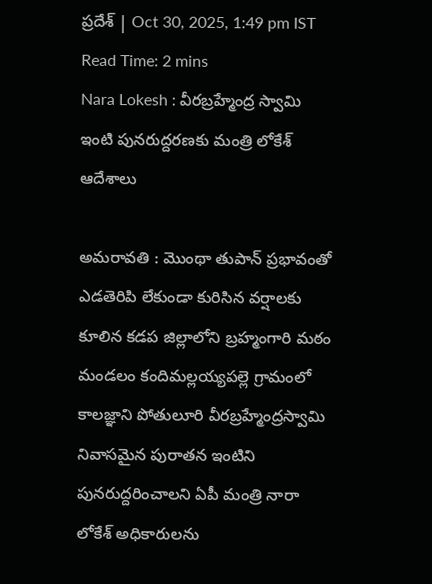ప్రదేశ్ | Oct 30, 2025, 1:49 pm IST
Read Time: 2 mins
Nara Lokesh : వీరబ్రహ్మేంద్ర స్వామి ఇంటి పునరుద్దరణకు మంత్రి లోకేశ్ ఆదేశాలు

అమరావతి : మొంథా తుపాన్ ప్రభావంతో ఎడతెరిపి లేకుండా కురిసిన వర్షాలకు కూలిన కడప జిల్లాలోని బ్రహ్మంగారి మఠం మండలం కందిమల్లయ్యపల్లె గ్రామంలో కాలజ్ఞాని పోతులూరి వీరబ్రహ్మేంద్రస్వామి నివాసమైన పురాతన ఇంటిని పునరుద్దరించాలని ఏపీ మంత్రి నారా లోకేశ్ అధికారులను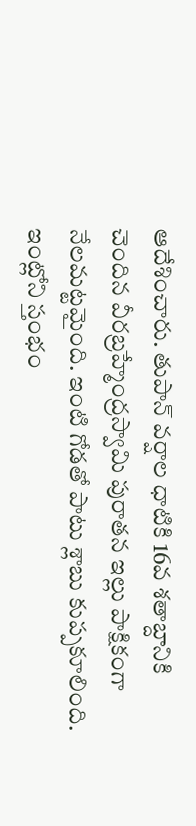ఆదేశించారు. తుపాన్ వర్షాల ధాటికి 16వ శతాబ్దానికి చెందిన వీరబ్రహ్మేంద్రస్వామి పురాతన ఇల్లు పాక్షికంగా నేలమట్టమైంది. ఇంటి గోడతో పాటు శ్లాబు కుప్పకూలింది. ఇంట్లోని స్తంభం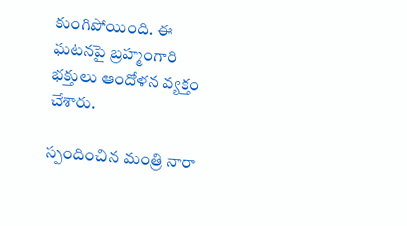కుంగిపోయింది. ఈ ఘటనపై బ్రహ్మంగారి భక్తులు ఆందోళన వ్యక్తం చేశారు.

స్పందించిన మంత్రి నారా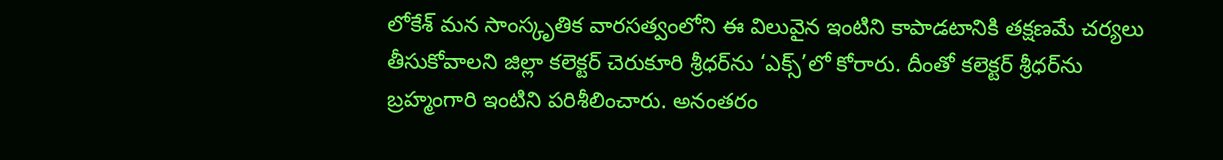లోకేశ్ మన సాంస్కృతిక వారసత్వంలోని ఈ విలువైన ఇంటిని కాపాడటానికి తక్షణమే చర్యలు తీసుకోవాలని జిల్లా కలెక్టర్‌ చెరుకూరి శ్రీధర్‌ను ‘ఎక్స్‌’లో కోరారు. దీంతో కలెక్టర్‌ శ్రీధర్‌ను బ్రహ్మంగారి ఇంటిని పరిశీలించారు. అనంతరం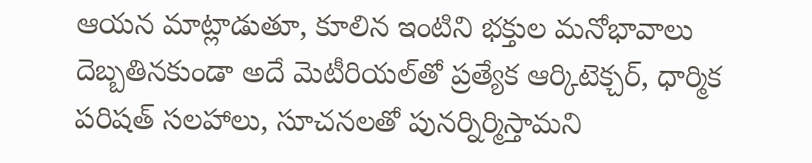ఆయన మాట్లాడుతూ, కూలిన ఇంటిని భక్తుల మనోభావాలు దెబ్బతినకుండా అదే మెటీరియల్‌తో ప్రత్యేక ఆర్కిటెక్చర్‌, ధార్మిక పరిషత్‌ సలహాలు, సూచనలతో పునర్నిర్మిస్తామని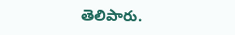తెలిపారు.